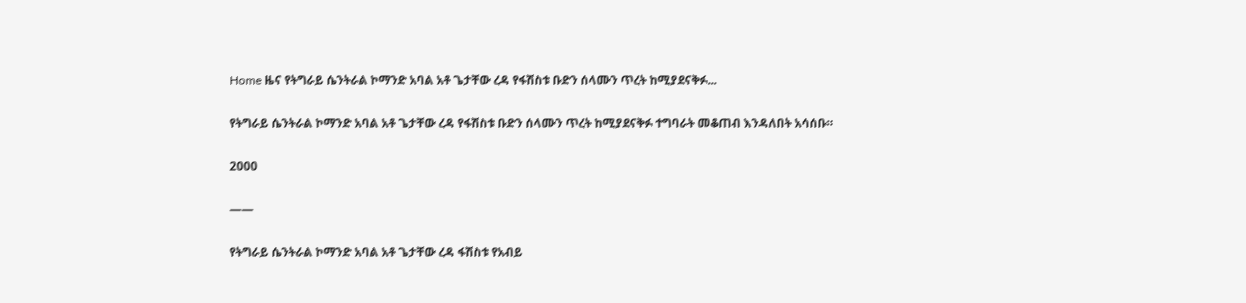Home ዜና የትግራይ ሴንትራል ኮማንድ አባል አቶ ጌታቸው ረዳ የፋሽስቱ ቡድን ሰላሙን ጥረት ከሚያደናቅፉ...

የትግራይ ሴንትራል ኮማንድ አባል አቶ ጌታቸው ረዳ የፋሽስቱ ቡድን ሰላሙን ጥረት ከሚያደናቅፉ ተግባራት መቆጠብ እንዳለበት አሳሰቡ።

2000

——

የትግራይ ሴንትራል ኮማንድ አባል አቶ ጌታቸው ረዳ ፋሽስቱ የአብይ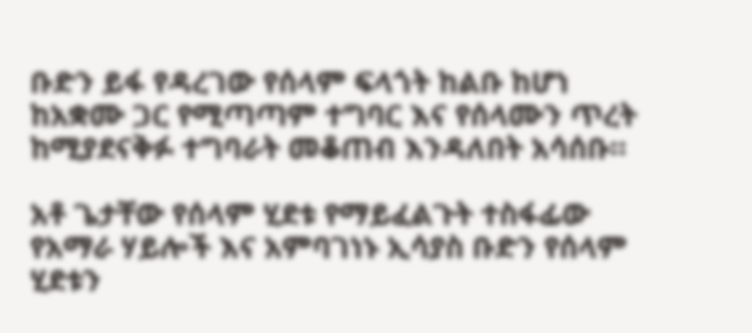ቡድን ይፋ የዳረገው የሰላም ፍላጎት ከልቡ ከሆነ ከአቋሙ ጋር የሚጣጣም ተግባር እና የሰላሙን ጥረት ከሚያደናቅፉ ተግባራት መቆጠብ እንዳለበት አሳሰቡ።

አቶ ጌታቸው የሰላም ሂደቱ የማይፈልጉት ተስፋፊው የአማራ ሃይሎች እና አምባገነኑ ኢሳያስ ቡድን የሰላም ሂደቱን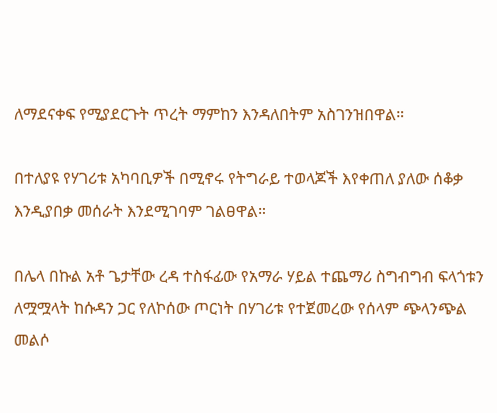ለማደናቀፍ የሚያደርጉት ጥረት ማምከን እንዳለበትም አስገንዝበዋል።

በተለያዩ የሃገሪቱ አካባቢዎች በሚኖሩ የትግራይ ተወላጆች እየቀጠለ ያለው ሰቆቃ እንዲያበቃ መሰራት እንደሚገባም ገልፀዋል።

በሌላ በኩል አቶ ጌታቸው ረዳ ተስፋፊው የአማራ ሃይል ተጨማሪ ስግብግብ ፍላጎቱን ለሟሟላት ከሱዳን ጋር የለኮሰው ጦርነት በሃገሪቱ የተጀመረው የሰላም ጭላንጭል መልሶ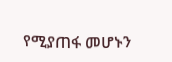የሚያጠፋ መሆኑን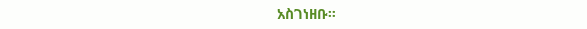አስገነዘቡ።